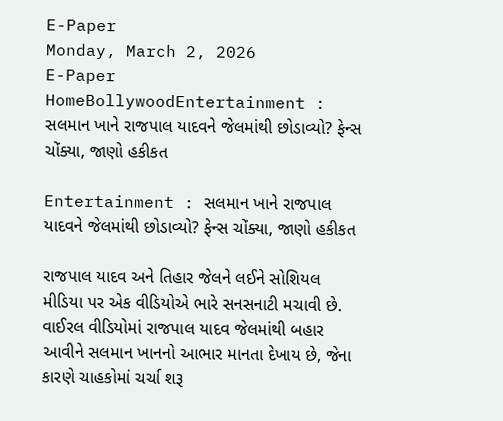E-Paper
Monday, March 2, 2026
E-Paper
HomeBollywoodEntertainment : સલમાન ખાને રાજપાલ યાદવને જેલમાંથી છોડાવ્યો? ફેન્સ ચોંક્યા, જાણો હકીકત

Entertainment : સલમાન ખાને રાજપાલ યાદવને જેલમાંથી છોડાવ્યો? ફેન્સ ચોંક્યા, જાણો હકીકત

રાજપાલ યાદવ અને તિહાર જેલને લઈને સોશિયલ મીડિયા પર એક વીડિયોએ ભારે સનસનાટી મચાવી છે. વાઈરલ વીડિયોમાં રાજપાલ યાદવ જેલમાંથી બહાર આવીને સલમાન ખાનનો આભાર માનતા દેખાય છે, જેના કારણે ચાહકોમાં ચર્ચા શરૂ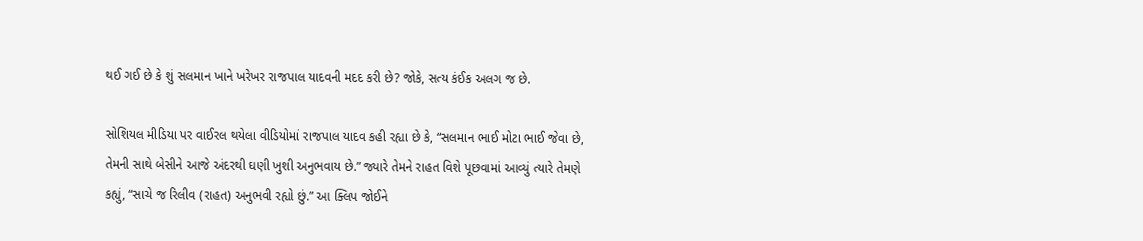થઈ ગઈ છે કે શું સલમાન ખાને ખરેખર રાજપાલ યાદવની મદદ કરી છે? જોકે, સત્ય કંઈક અલગ જ છે.

સોશિયલ મીડિયા પર વાઈરલ થયેલા વીડિયોમાં રાજપાલ યાદવ કહી રહ્યા છે કે, “સલમાન ભાઈ મોટા ભાઈ જેવા છે, તેમની સાથે બેસીને આજે અંદરથી ઘણી ખુશી અનુભવાય છે.” જ્યારે તેમને રાહત વિશે પૂછવામાં આવ્યું ત્યારે તેમણે કહ્યું, “સાચે જ રિલીવ (રાહત) અનુભવી રહ્યો છું.” આ ક્લિપ જોઈને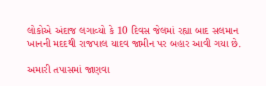લોકોએ અંદાજ લગાવ્યો કે 10 દિવસ જેલમાં રહ્યા બાદ સલમાન ખાનની મદદથી રાજપાલ યાદવ જામીન પર બહાર આવી ગયા છે.

અમારી તપાસમાં જાણવા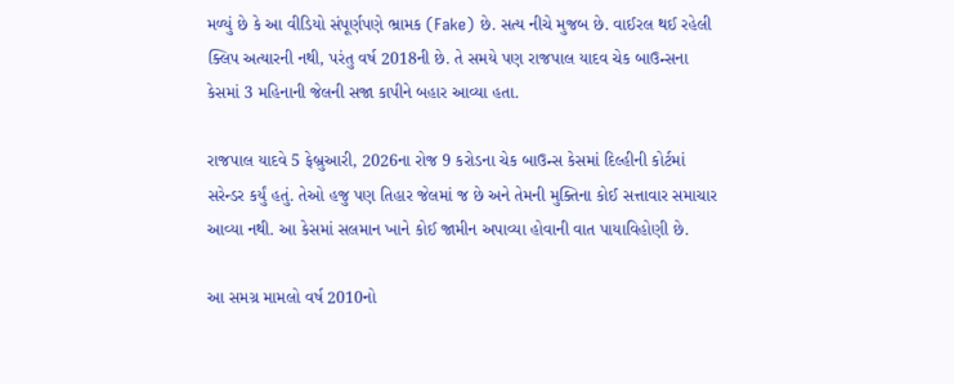મળ્યું છે કે આ વીડિયો સંપૂર્ણપણે ભ્રામક (Fake) છે. સત્ય નીચે મુજબ છે. વાઈરલ થઈ રહેલી ક્લિપ અત્યારની નથી, પરંતુ વર્ષ 2018ની છે. તે સમયે પણ રાજપાલ યાદવ ચેક બાઉન્સના કેસમાં 3 મહિનાની જેલની સજા કાપીને બહાર આવ્યા હતા.

રાજપાલ યાદવે 5 ફેબ્રુઆરી, 2026ના રોજ 9 કરોડના ચેક બાઉન્સ કેસમાં દિલ્હીની કોર્ટમાં સરેન્ડર કર્યું હતું. તેઓ હજુ પણ તિહાર જેલમાં જ છે અને તેમની મુક્તિના કોઈ સત્તાવાર સમાચાર આવ્યા નથી. આ કેસમાં સલમાન ખાને કોઈ જામીન અપાવ્યા હોવાની વાત પાયાવિહોણી છે.

આ સમગ્ર મામલો વર્ષ 2010નો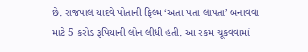છે. રાજપાલ યાદવે પોતાની ફિલ્મ ‘અતા પતા લાપતા’ બનાવવા માટે 5 કરોડ રૂપિયાની લોન લીધી હતી. આ રકમ ચૂકવવામાં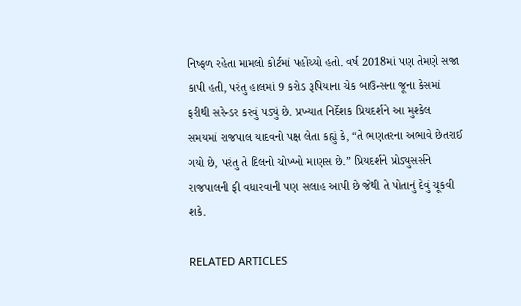નિષ્ફળ રહેતા મામલો કોર્ટમાં પહોંચ્યો હતો. વર્ષ 2018માં પણ તેમણે સજા કાપી હતી, પરંતુ હાલમાં 9 કરોડ રૂપિયાના ચેક બાઉન્સના જૂના કેસમાં ફરીથી સરેન્ડર કરવું પડ્યું છે. પ્રખ્યાત નિર્દેશક પ્રિયદર્શને આ મુશ્કેલ સમયમાં રાજપાલ યાદવનો પક્ષ લેતા કહ્યું કે, “તે ભણતરના અભાવે છેતરાઈ ગયો છે, પરંતુ તે દિલનો ચોખ્ખો માણસ છે.” પ્રિયદર્શને પ્રોડ્યુસર્સને રાજપાલની ફી વધારવાની પણ સલાહ આપી છે જેથી તે પોતાનું દેવું ચૂકવી શકે.

RELATED ARTICLES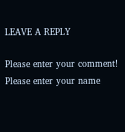LEAVE A REPLY

Please enter your comment!
Please enter your name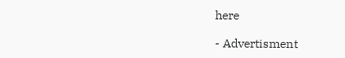here

- Advertisment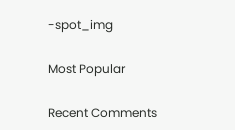-spot_img

Most Popular

Recent Comments